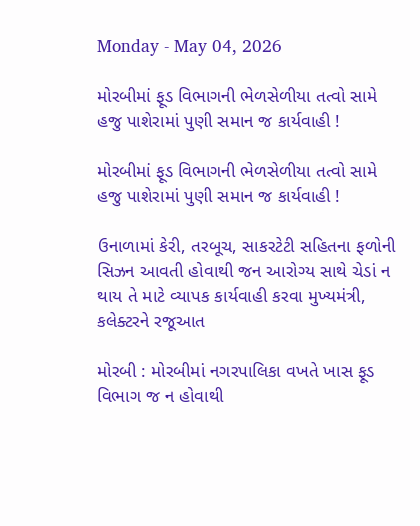Monday - May 04, 2026

મોરબીમાં ફૂડ વિભાગની ભેળસેળીયા તત્વો સામે હજુ પાશેરામાં પુણી સમાન જ કાર્યવાહી !

મોરબીમાં ફૂડ વિભાગની ભેળસેળીયા તત્વો સામે હજુ પાશેરામાં પુણી સમાન જ કાર્યવાહી !

ઉનાળામાં કેરી, તરબૂચ, સાકરટેટી સહિતના ફળોની સિઝન આવતી હોવાથી જન આરોગ્ય સાથે ચેડાં ન થાય તે માટે વ્યાપક કાર્યવાહી કરવા મુખ્યમંત્રી, કલેક્ટરને રજૂઆત

મોરબી : મોરબીમાં નગરપાલિકા વખતે ખાસ ફૂડ વિભાગ જ ન હોવાથી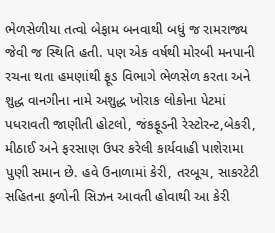ભેળસેળીયા તત્વો બેફામ બનવાથી બધું જ રામરાજ્ય જેવી જ સ્થિતિ હતી. પણ એક વર્ષથી મોરબી મનપાની રચના થતા હમણાંથી ફૂડ વિભાગે ભેળસેળ કરતા અને શુદ્ધ વાનગીના નામે અશુદ્ધ ખોરાક લોકોના પેટમાં પધરાવતી જાણીતી હોટલો, જંકફૂડની રેસ્ટોરન્ટ,બેકરી, મીઠાઈ અને ફરસાણ ઉપર કરેલી કાર્યવાહી પાશેરામા પુણી સમાન છે. હવે ઉનાળામાં કેરી, તરબૂચ, સાકરટેટી સહિતના ફળોની સિઝન આવતી હોવાથી આ કેરી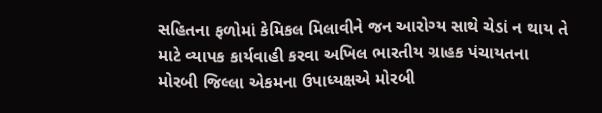સહિતના ફળોમાં કેમિકલ મિલાવીને જન આરોગ્ય સાથે ચેડાં ન થાય તે માટે વ્યાપક કાર્યવાહી કરવા અખિલ ભારતીય ગ્રાહક પંચાયતના મોરબી જિલ્લા એકમના ઉપાધ્યક્ષએ મોરબી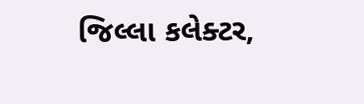જિલ્લા કલેક્ટર,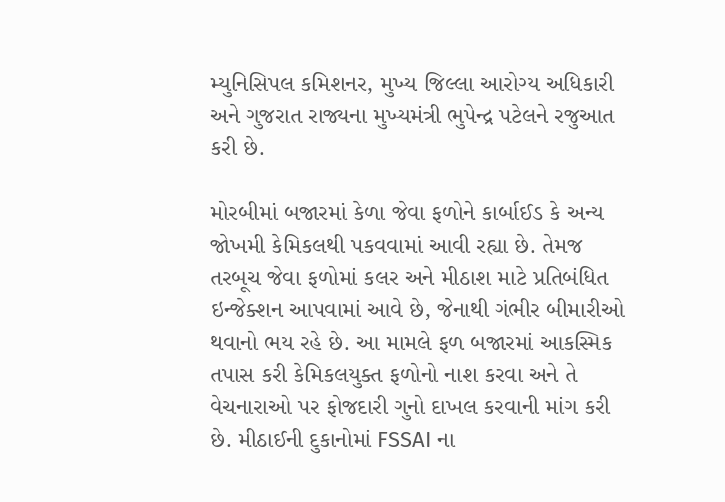મ્યુનિસિપલ કમિશનર, મુખ્ય જિલ્લા આરોગ્ય અધિકારી અને ગુજરાત રાજ્યના મુખ્યમંત્રી ભુપેન્દ્ર પટેલને રજુઆત કરી છે.

મોરબીમાં બજારમાં કેળા જેવા ફળોને કાર્બાઈડ કે અન્ય જોખમી કેમિકલથી પકવવામાં આવી રહ્યા છે. તેમજ તરબૂચ જેવા ફળોમાં કલર અને મીઠાશ માટે પ્રતિબંધિત ઇન્જેક્શન આપવામાં આવે છે, જેનાથી ગંભીર બીમારીઓ થવાનો ભય રહે છે. આ મામલે ફળ બજારમાં આકસ્મિક તપાસ કરી કેમિકલયુક્ત ફળોનો નાશ કરવા અને તે વેચનારાઓ પર ફોજદારી ગુનો દાખલ કરવાની માંગ કરી છે. મીઠાઈની દુકાનોમાં FSSAI ના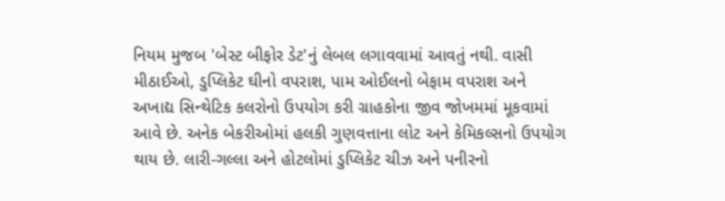નિયમ મુજબ 'બેસ્ટ બીફોર ડેટ'નું લેબલ લગાવવામાં આવતું નથી. વાસી મીઠાઈઓ, ડુપ્લિકેટ ઘીનો વપરાશ, પામ ઓઈલનો બેફામ વપરાશ અને અખાદ્ય સિન્થેટિક કલરોનો ઉપયોગ કરી ગ્રાહકોના જીવ જોખમમાં મૂકવામાં આવે છે. અનેક બેકરીઓમાં હલકી ગુણવત્તાના લોટ અને કેમિકલ્સનો ઉપયોગ થાય છે. લારી-ગલ્લા અને હોટલોમાં ડુપ્લિકેટ ચીઝ અને પનીરનો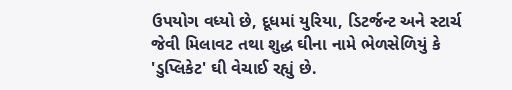ઉપયોગ વધ્યો છે, દૂધમાં યુરિયા, ડિટર્જન્ટ અને સ્ટાર્ચ જેવી મિલાવટ તથા શુદ્ધ ઘીના નામે ભેળસેળિયું કે 'ડુપ્લિકેટ' ઘી વેચાઈ રહ્યું છે.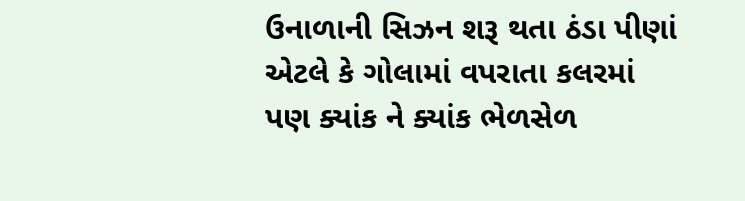ઉનાળાની સિઝન શરૂ થતા ઠંડા પીણાં એટલે કે ગોલામાં વપરાતા કલરમાં પણ ક્યાંક ને ક્યાંક ભેળસેળ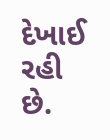દેખાઈ રહી છે.